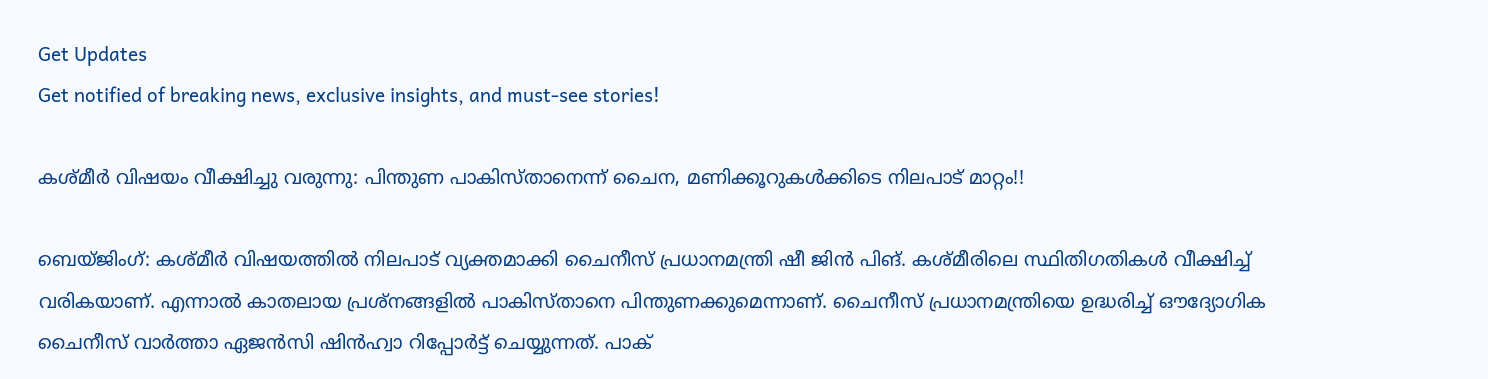Get Updates
Get notified of breaking news, exclusive insights, and must-see stories!

കശ്മീര്‍ വിഷയം വീക്ഷിച്ചു വരുന്നു: പിന്തുണ പാകിസ്താനെന്ന് ചൈന, മണിക്കൂറുകള്‍ക്കിടെ നിലപാട് മാറ്റം!!

ബെയ്ജിംഗ്: കശ്മീര്‍ വിഷയത്തില്‍ നിലപാട് വ്യക്തമാക്കി ചൈനീസ് പ്രധാനമന്ത്രി ഷീ ജിന്‍ പിങ്. കശ്മീരിലെ സ്ഥിതിഗതികള്‍ വീക്ഷിച്ച് വരികയാണ്. എന്നാല്‍ കാതലായ പ്രശ്നങ്ങളില്‍ പാകിസ്താനെ പിന്തുണക്കുമെന്നാണ്. ചൈനീസ് പ്രധാനമന്ത്രിയെ ഉദ്ധരിച്ച് ഔദ്യോഗിക ചൈനീസ് വാര്‍ത്താ ഏജന്‍സി ഷിന്‍ഹ്വാ റിപ്പോര്‍ട്ട് ചെയ്യുന്നത്. പാക്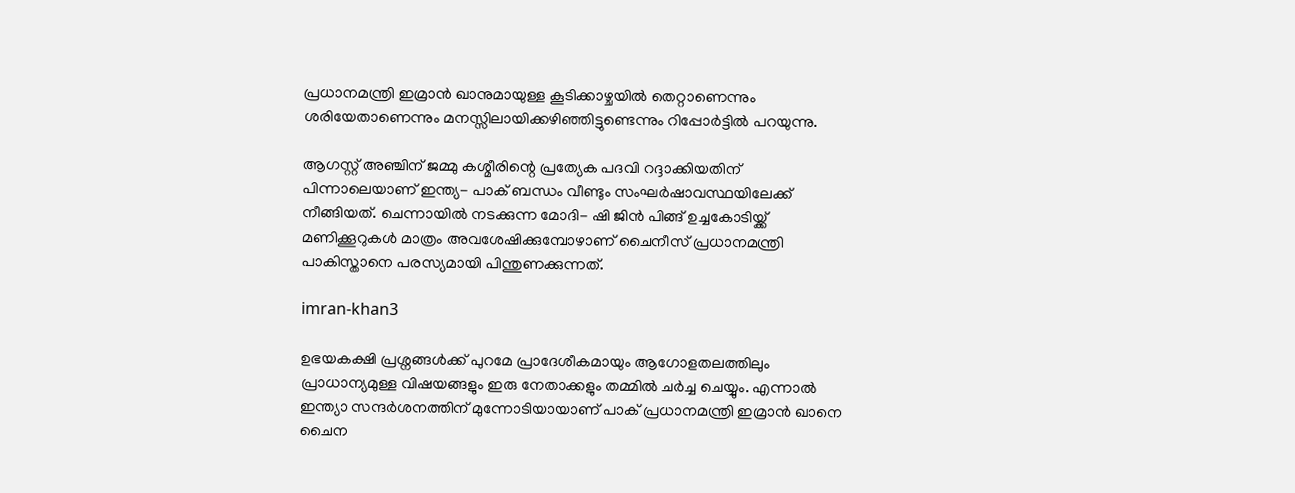പ്രധാനമന്ത്രി ഇമ്രാന്‍ ഖാനുമായുള്ള കൂടിക്കാഴ്ചയില്‍ തെറ്റാണെന്നും ശരിയേതാണെന്നും മനസ്സിലായിക്കഴിഞ്ഞിട്ടുണ്ടെന്നും റിപ്പോര്‍ട്ടില്‍ പറയുന്നു.

ആഗസ്റ്റ് അഞ്ചിന് ജമ്മു കശ്മീരിന്റെ പ്രത്യേക പദവി റദ്ദാക്കിയതിന് പിന്നാലെയാണ് ഇന്ത്യ- പാക് ബന്ധം വീണ്ടും സംഘര്‍ഷാവസ്ഥയിലേക്ക് നീങ്ങിയത്. ചെന്നായില്‍ നടക്കുന്ന മോദി- ഷി ജിന്‍ പിങ്ങ് ഉച്ചകോടിയ്ക്ക് മണിക്കൂറുകള്‍ മാത്രം അവശേഷിക്കുമ്പോഴാണ് ചൈനീസ് പ്രധാനമന്ത്രി പാകിസ്താനെ പരസ്യമായി പിന്തുണക്കുന്നത്.

imran-khan3

ഉഭയകക്ഷി പ്രശ്നങ്ങള്‍ക്ക് പുറമേ പ്രാദേശീകമായും ആഗോളതലത്തിലും പ്രാധാന്യമുള്ള വിഷയങ്ങളും ഇരു നേതാക്കളും തമ്മില്‍ ചര്‍ച്ച ചെയ്യും. എന്നാല്‍ ഇന്ത്യാ സന്ദര്‍ശനത്തിന് മുന്നോടിയായാണ് പാക് പ്രധാനമന്ത്രി ഇമ്രാന്‍ ഖാനെ ചൈന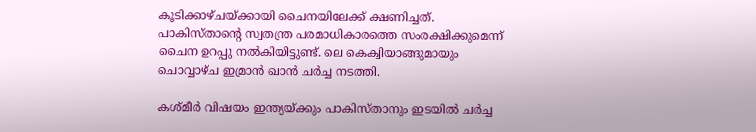കൂടിക്കാഴ്ചയ്ക്കായി ചൈനയിലേക്ക് ക്ഷണിച്ചത്. പാകിസ്താന്റെ സ്വതന്ത്ര പരമാധികാരത്തെ സംരക്ഷിക്കുമെന്ന് ചൈന ഉറപ്പു നല്‍കിയിട്ടുണ്ട്. ലെ കെക്വിയാങ്ങുമായും ചൊവ്വാഴ്ച ഇമ്രാന്‍ ഖാന്‍ ചര്‍ച്ച നടത്തി.

കശ്മീര്‍ വിഷയം ഇന്ത്യയ്ക്കും പാകിസ്താനും ഇടയില്‍ ചര്‍ച്ച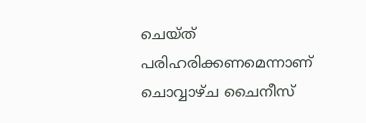ചെയ്ത് പരിഹരിക്കണമെന്നാണ് ചൊവ്വാഴ്ച ചൈനീസ്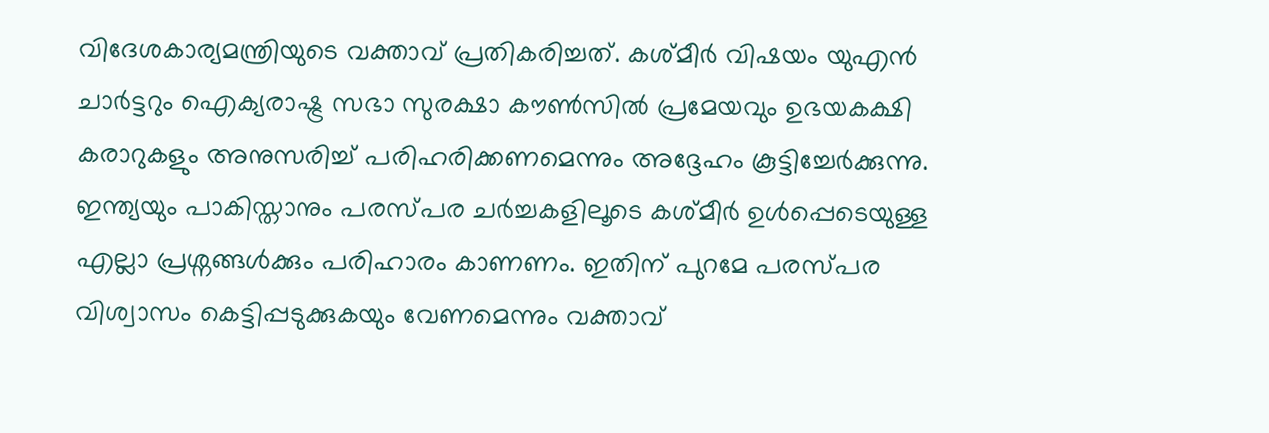വിദേശകാര്യമന്ത്രിയുടെ വക്താവ് പ്രതികരിച്ചത്. കശ്മീര്‍ വിഷയം യുഎന്‍ ചാര്‍ട്ടറും ഐക്യരാഷ്ട്ര സഭാ സുരക്ഷാ കൗണ്‍സില്‍ പ്രമേയവും ഉഭയകക്ഷി കരാറുകളും അനുസരിച്ച് പരിഹരിക്കണമെന്നും അദ്ദേഹം കൂട്ടിച്ചേര്‍ക്കുന്നു. ഇന്ത്യയും പാകിസ്താനും പരസ്പര ചര്‍ച്ചകളിലൂടെ കശ്മീര്‍ ഉള്‍പ്പെടെയുള്ള എല്ലാ പ്രശ്നങ്ങള്‍ക്കും പരിഹാരം കാണണം. ഇതിന് പുറമേ പരസ്പര വിശ്വാസം കെട്ടിപ്പടുക്കുകയും വേണമെന്നും വക്താവ്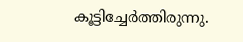കൂട്ടിച്ചേര്‍ത്തിരുന്നു.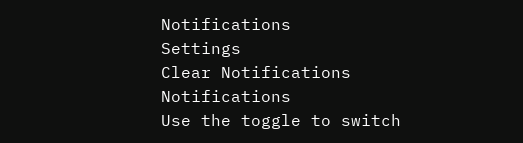Notifications
Settings
Clear Notifications
Notifications
Use the toggle to switch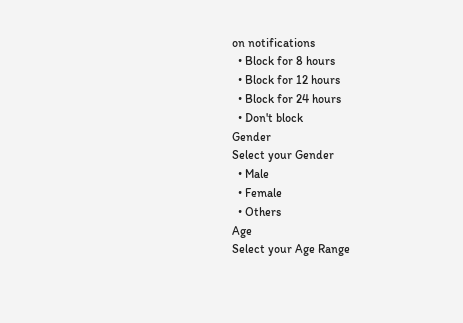on notifications
  • Block for 8 hours
  • Block for 12 hours
  • Block for 24 hours
  • Don't block
Gender
Select your Gender
  • Male
  • Female
  • Others
Age
Select your Age Range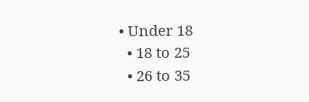• Under 18
  • 18 to 25
  • 26 to 35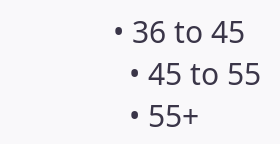• 36 to 45
  • 45 to 55
  • 55+